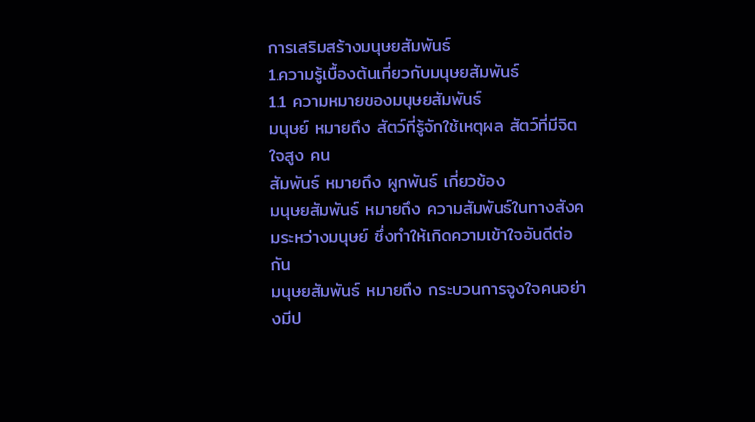การเสริมสร้างมนุษยสัมพันธ์
1.ความรู้เบื้องต้นเกี่ยวกับมนุษยสัมพันธ์
1.1 ความหมายของมนุษยสัมพันธ์
มนุษย์ หมายถึง สัตว์ที่รู้จักใช้เหตุผล สัตว์ที่มีจิตใจสูง คน
สัมพันธ์ หมายถึง ผูกพันธ์ เกี่ยวข้อง
มนุษยสัมพันธ์ หมายถึง ความสัมพันธ์ในทางสังคมระหว่างมนุษย์ ซึ่งทำให้เกิดความเข้าใจอันดีต่อกัน
มนุษยสัมพันธ์ หมายถึง กระบวนการจูงใจคนอย่างมีป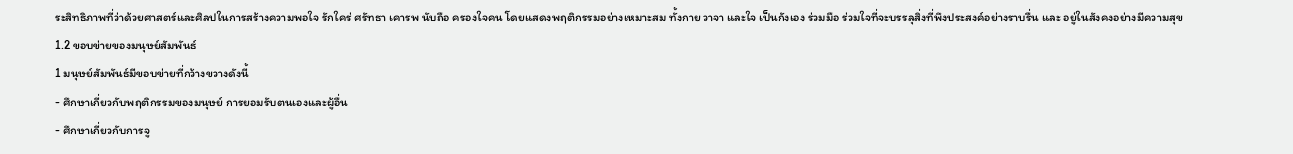ระสิทธิภาพที่ว่าด้วยศาสตร์และศิลปในการสร้างความพอใจ รักใคร่ ศรัทธา เคารพ นับถือ ครองใจคน โดยแสดงพฤติกรรมอย่างเหมาะสม ทั้งกาย วาจา และใจ เป็นกังเอง ร่วมมือ ร่วมใจที่จะบรรลุสิ่งที่พึงประสงค์อย่างราบรื่น และ อยู่ในสังคงอย่างมีความสุข
1.2 ขอบข่ายของมนุษย์สัมพันธ์
1 มนุษย์สัมพันธ์มีขอบข่ายที่กว้างขวางดังนี้
- ศึกษาเกี่ยวกับพฤติกรรมของมนุษย์ การยอมรับตนเองและผู้อื่น
- ศึกษาเกี่ยวกับการจู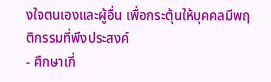งใจตนเองและผู้อื่น เพื่อกระตุ้นให้บุคคลมีพฤติกรรมที่พึงประสงค์
- ศึกษาเกี่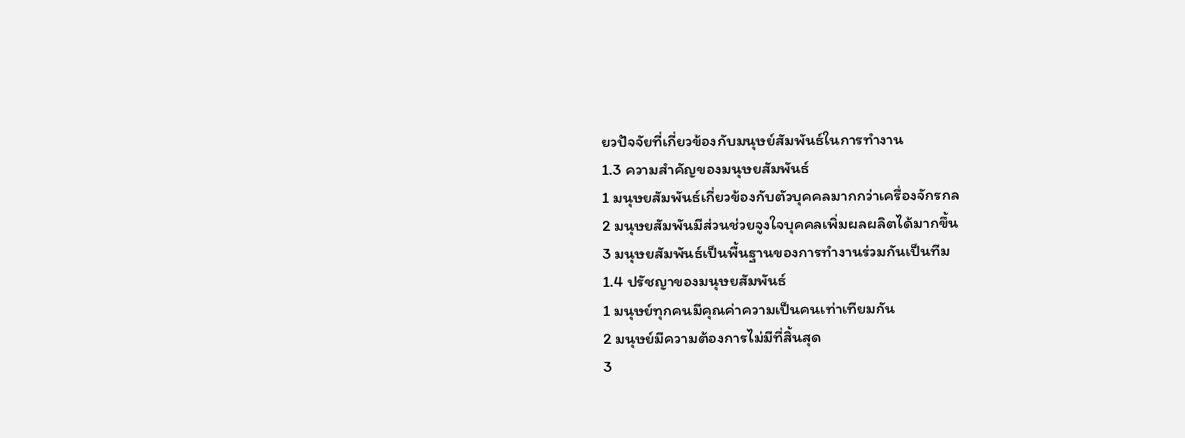ยวปัจจัยที่เกี่ยวข้องกับมนุษย์สัมพันธ์ในการทำงาน
1.3 ความสำคัญของมนุษยสัมพันธ์
1 มนุษยสัมพันธ์เกี่ยวข้องกับตัวบุคคลมากกว่าเครื่องจักรกล
2 มนุษยสัมพันมีส่วนช่วยจูงใจบุคคลเพิ่มผลผลิตได้มากขึ้น
3 มนุษยสัมพันธ์เป็นพื้นฐานของการทำงานร่วมกันเป็นทีม
1.4 ปรัชญาของมนุษยสัมพันธ์
1 มนุษย์ทุกคนมีคุณค่าความเป็นคนเท่าเทียมกัน
2 มนุษย์มีความต้องการไม่มีที่สิ้นสุด
3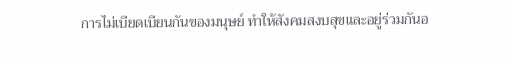การไม่เบียดเบียนกันของมนุษย์ ทำให้สังคมสงบสุขและอยู่ร่วมกันอ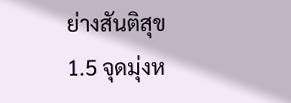ย่างสันติสุข
1.5 จุดมุ่งห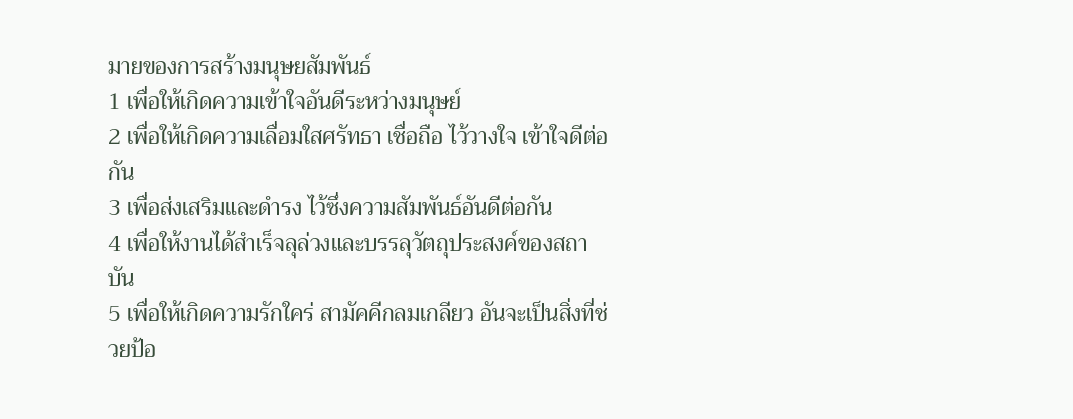มายของการสร้างมนุษยสัมพันธ์
1 เพื่อให้เกิดความเข้าใจอันดีระหว่างมนุษย์
2 เพื่อให้เกิดความเลื่อมใสศรัทธา เชื่อถือ ไว้วางใจ เข้าใจดีต่อกัน
3 เพื่อส่งเสริมและดำรง ไว้ซึ่งความสัมพันธ์อันดีต่อกัน
4 เพื่อให้งานได้สำเร็จลุล่วงและบรรลุวัตถุประสงค์ของสถาบัน
5 เพื่อให้เกิดความรักใคร่ สามัคคีกลมเกลียว อันจะเป็นสิ่งที่ช่วยป้อ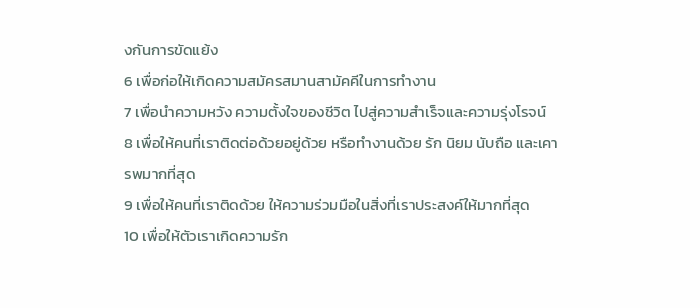งกันการขัดแย้ง
6 เพื่อก่อให้เกิดความสมัครสมานสามัคคีในการทำงาน
7 เพื่อนำความหวัง ความตั้งใจของชีวิต ไปสู่ความสำเร็จและความรุ่งโรจน์
8 เพื่อให้คนที่เราติดต่อด้วยอยู่ด้วย หรือทำงานด้วย รัก นิยม นับถือ และเคารพมากที่สุด
9 เพื่อให้คนที่เราติดด้วย ให้ความร่วมมือในสิ่งที่เราประสงค์ให้มากที่สุด
10 เพื่อให้ตัวเราเกิดความรัก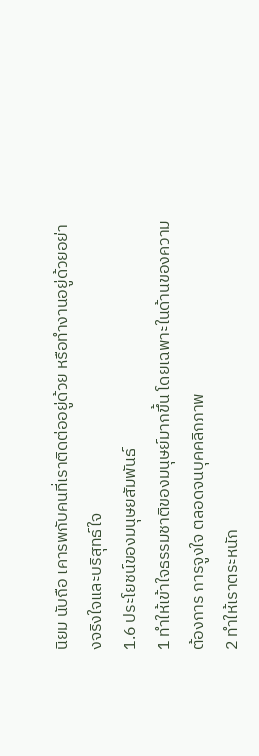นิยม นับถือ เคารพกับคนที่เราติดต่ออยู่ด้วย หรือทำงานอยู่ด้วยอย่างจริงใจและบริสุทธ์ใจ
1.6 ประโยชน์ของมนุษยสัมพันธ์
1 ทำให้เข้าใจธรรมชาติของมนุษย์มากขึ้น โดยเฉพาะในด้านของความต้องการ การจูงใจ ตลอดจนบุคคลิกภาพ
2 ทำให้เราตระหนัก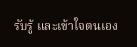รับรู้ และเข้าใจตนเอง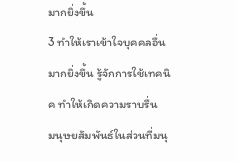มากยิ่งขึ้น
3 ทำให้เราเข้าใจบุคคลอื่นมากยิ่งขึ้น รู้จักการใช้เทคนิค ทำให้เกิดความราบรื่น
มนุษยสัมพันธ์ในส่วนที่มนุ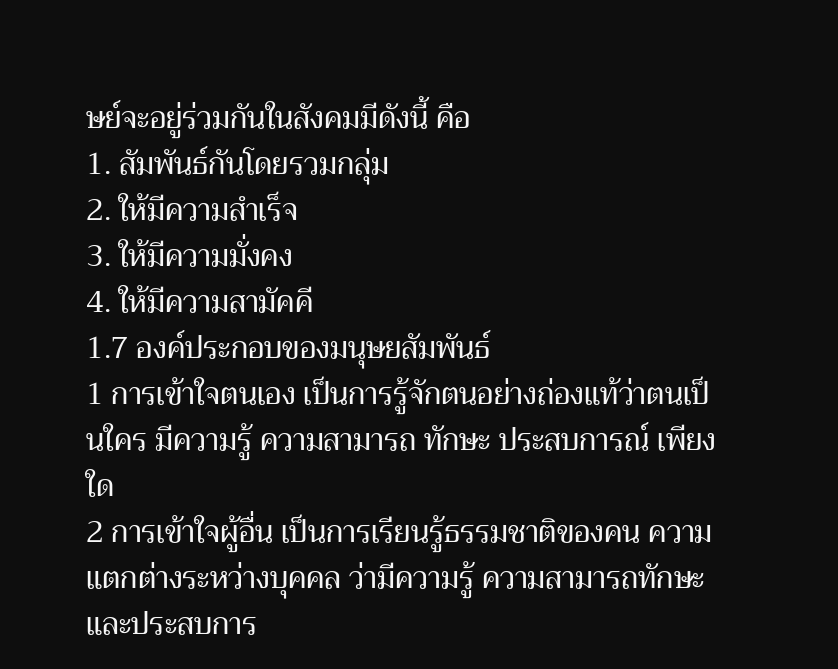ษย์จะอยู่ร่วมกันในสังคมมีดังนี้ คือ
1. สัมพันธ์กันโดยรวมกลุ่ม
2. ให้มีความสำเร็จ
3. ให้มีความมั่งคง
4. ให้มีความสามัคคี
1.7 องค์ประกอบของมนุษยสัมพันธ์
1 การเข้าใจตนเอง เป็นการรู้จักตนอย่างถ่องแท้ว่าตนเป็นใคร มีความรู้ ความสามารถ ทักษะ ประสบการณ์ เพียงใด
2 การเข้าใจผู้อื่น เป็นการเรียนรู้ธรรมชาติของคน ความแตกต่างระหว่างบุคคล ว่ามีความรู้ ความสามารถทักษะ และประสบการ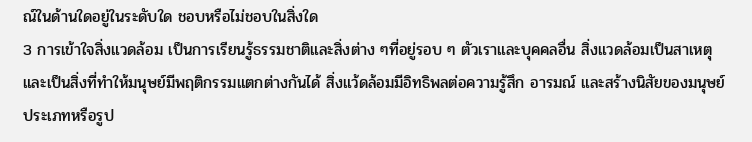ณ์ในด้านใดอยู่ในระดับใด ชอบหรือไม่ชอบในสิ่งใด
3 การเข้าใจสิ่งแวดล้อม เป็นการเรียนรู้ธรรมชาติและสิ่งต่าง ๆที่อยู่รอบ ๆ ตัวเราและบุคคลอื่น สิ่งแวดล้อมเป็นสาเหตุและเป็นสิ่งที่ทำให้มนุษย์มีพฤติกรรมแตกต่างกันได้ สิ่งแว้ดล้อมมีอิทธิพลต่อความรู้สึก อารมณ์ และสร้างนิสัยของมนุษย์
ประเภทหรือรูป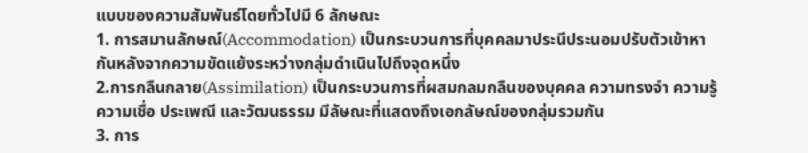แบบของความสัมพันธ์โดยทั่วไปมี 6 ลักษณะ
1. การสมานลักษณ์(Accommodation) เป็นกระบวนการที่บุคคลมาประนีประนอมปรับตัวเข้าหากันหลังจากความขัดแย้งระหว่างกลุ่มดำเนินไปถึงจุดหนึ่ง
2.การกลืนกลาย(Assimilation) เป็นกระบวนการที่ผสมกลมกลืนของบุคคล ความทรงจำ ความรู้ ความเชื่อ ประเพณี และวัฒนธรรม มีลัษณะที่แสดงถึงเอกลัษณ์ของกลุ่มรวมกัน
3. การ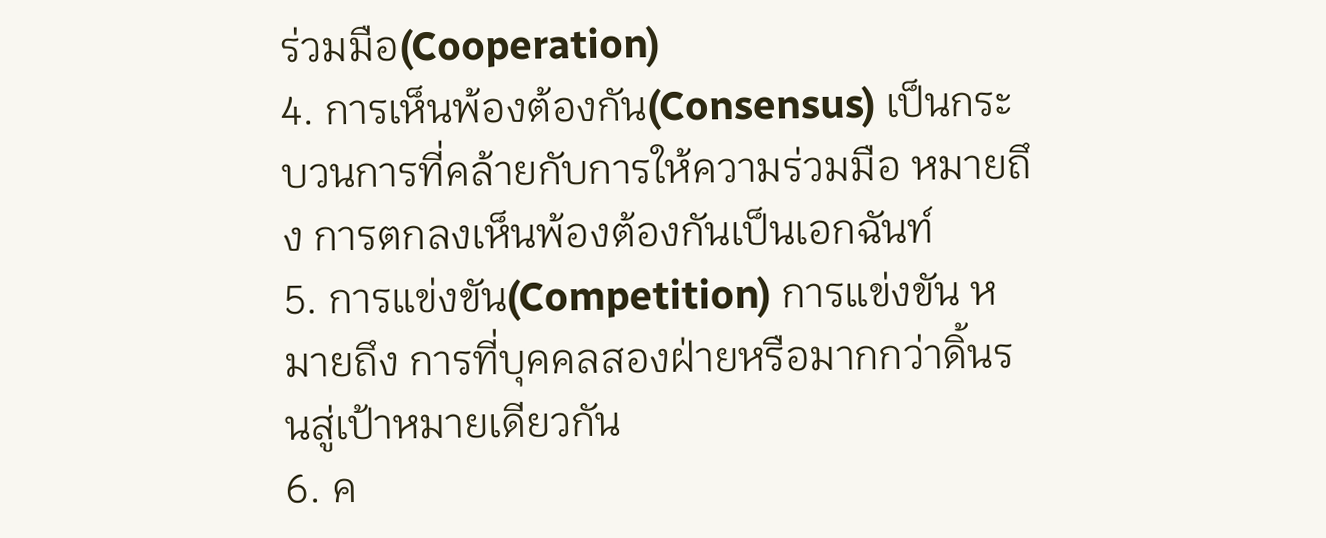ร่วมมือ(Cooperation)
4. การเห็นพ้องต้องกัน(Consensus) เป็นกระบวนการที่คล้ายกับการให้ความร่วมมือ หมายถึง การตกลงเห็นพ้องต้องกันเป็นเอกฉันท์
5. การแข่งขัน(Competition) การแข่งขัน หมายถึง การที่บุคคลสองฝ่ายหรือมากกว่าดิ้นรนสู่เป้าหมายเดียวกัน
6. ค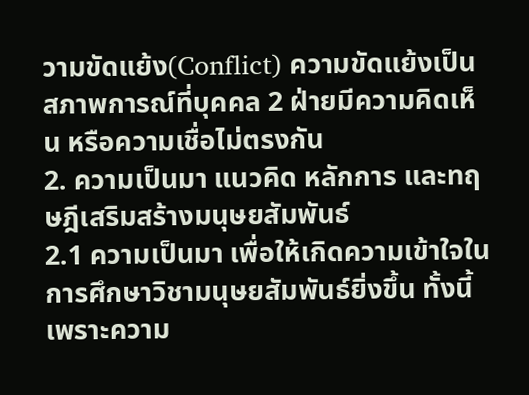วามขัดแย้ง(Conflict) ความขัดแย้งเป็นสภาพการณ์ที่บุคคล 2 ฝ่ายมีความคิดเห็น หรือความเชื่อไม่ตรงกัน
2. ความเป็นมา แนวคิด หลักการ และทฤษฎีเสริมสร้างมนุษยสัมพันธ์
2.1 ความเป็นมา เพื่อให้เกิดความเข้าใจในการศึกษาวิชามนุษยสัมพันธ์ยิ่งขึ้น ทั้งนี้เพราะความ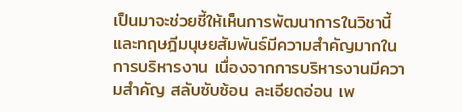เป็นมาจะช่วยชี้ให้เห็นการพัฒนาการในวิชานี้และทฤษฎีมนุษยสัมพันธ์มีความสำคัญมากในการบริหารงาน เนื่องจากการบริหารงานมีความสำคัญ สลับซับซ้อน ละเอียดอ่อน เพ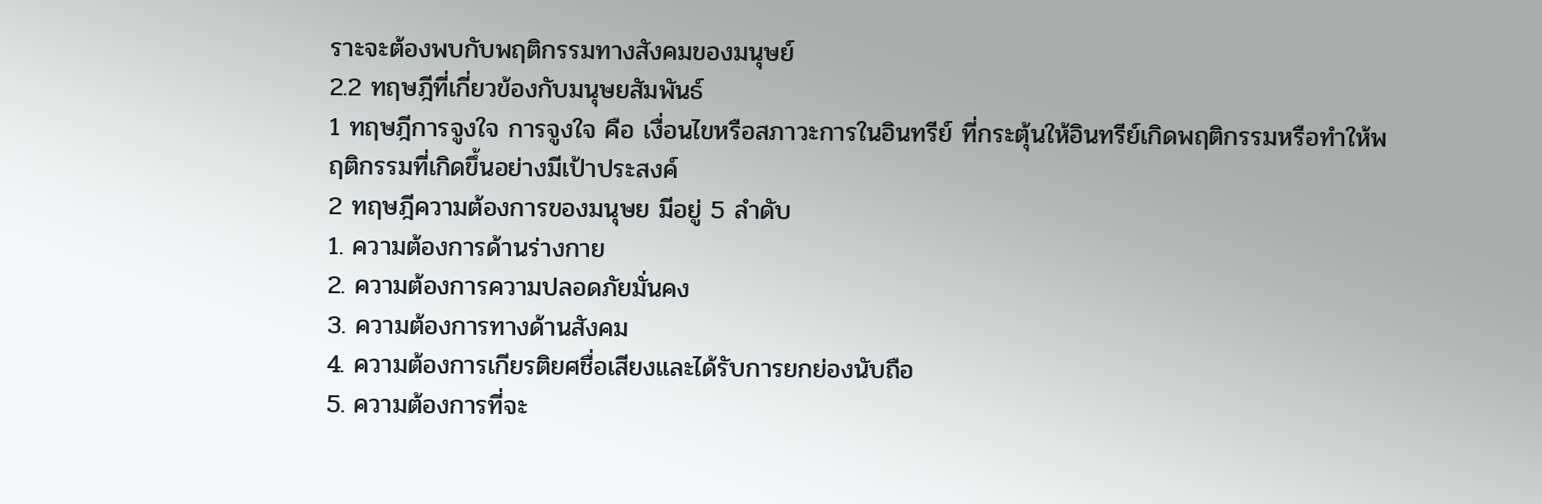ราะจะต้องพบกับพฤติกรรมทางสังคมของมนุษย์
2.2 ทฤษฎีที่เกี่ยวข้องกับมนุษยสัมพันธ์
1 ทฤษฎีการจูงใจ การจูงใจ คือ เงื่อนไขหรือสภาวะการในอินทรีย์ ที่กระตุ้นให้อินทรีย์เกิดพฤติกรรมหรือทำให้พฤติกรรมที่เกิดขึ้นอย่างมีเป้าประสงค์
2 ทฤษฎีความต้องการของมนุษย มีอยู่ 5 ลำดับ
1. ความต้องการด้านร่างกาย
2. ความต้องการความปลอดภัยมั่นคง
3. ความต้องการทางด้านสังคม
4. ความต้องการเกียรติยศชื่อเสียงและได้รับการยกย่องนับถือ
5. ความต้องการที่จะ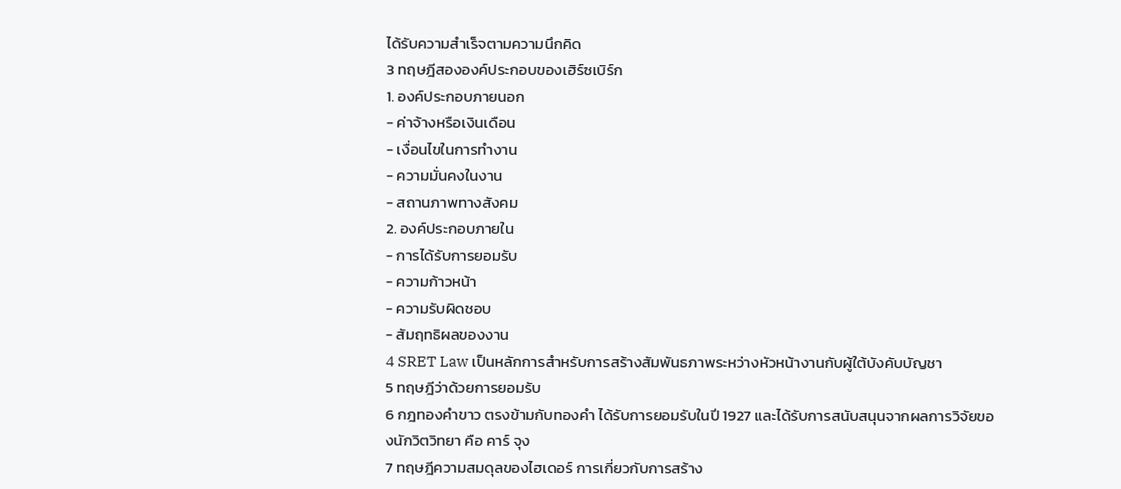ได้รับความสำเร็จตามความนึกคิด
3 ทฤษฎีสององค์ประกอบของเฮิร์ซเบิร์ก
1. องค์ประกอบภายนอก
- ค่าจ้างหรือเงินเดือน
- เงื่อนไขในการทำงาน
- ความมั่นคงในงาน
- สถานภาพทางสังคม
2. องค์ประกอบภายใน
- การได้รับการยอมรับ
- ความก้าวหน้า
- ความรับผิดชอบ
- สัมฤทธิผลของงาน
4 SRET Law เป็นหลักการสำหรับการสร้างสัมพันธภาพระหว่างหัวหน้างานกับผู้ใต้บังคับบัญชา
5 ทฤษฎีว่าด้วยการยอมรับ
6 กฎทองคำขาว ตรงข้ามกับทองคำ ได้รับการยอมรับในปี 1927 และได้รับการสนับสนุนจากผลการวิจัยของนักวิตวิทยา คือ คาร์ จุง
7 ทฤษฎีความสมดุลของไฮเดอร์ การเกี่ยวกับการสร้าง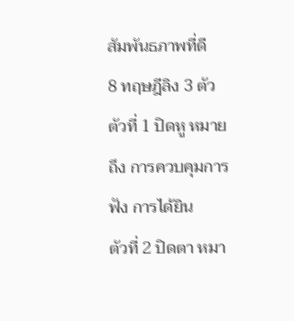สัมพันธภาพที่ดี
8 ทฤษฎีลิง 3 ตัว
ตัวที่ 1 ปิดหู หมายถึง การควบคุมการฟัง การได้ยิน
ตัวที่ 2 ปิดตา หมา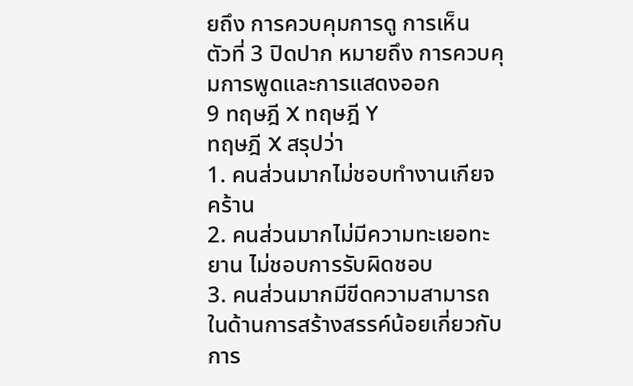ยถึง การควบคุมการดู การเห็น
ตัวที่ 3 ปิดปาก หมายถึง การควบคุมการพูดและการแสดงออก
9 ทฤษฎี X ทฤษฎี Y
ทฤษฎี X สรุปว่า
1. คนส่วนมากไม่ชอบทำงานเกียจคร้าน
2. คนส่วนมากไม่มีความทะเยอทะยาน ไม่ชอบการรับผิดชอบ
3. คนส่วนมากมีขีดความสามารถในด้านการสร้างสรรค์น้อยเกี่ยวกับการ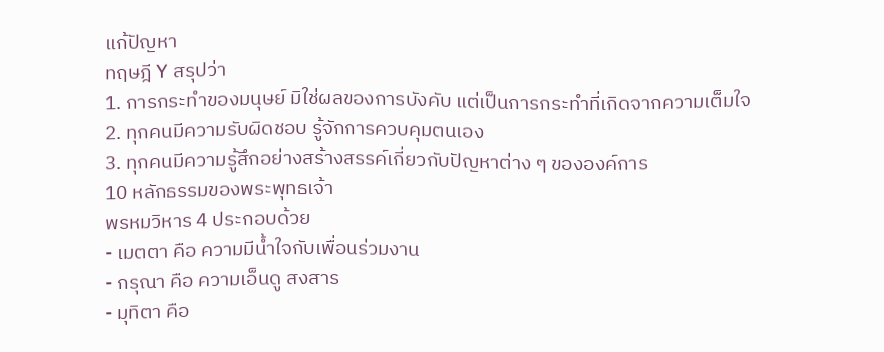แก้ปัญหา
ทฤษฎี Y สรุปว่า
1. การกระทำของมนุษย์ มิใช่ผลของการบังคับ แต่เป็นการกระทำที่เกิดจากความเต็มใจ
2. ทุกคนมีความรับผิดชอบ รู้จักการควบคุมตนเอง
3. ทุกคนมีความรู้สึกอย่างสร้างสรรค์เกี่ยวกับปัญหาต่าง ๆ ขององค์การ
10 หลักธรรมของพระพุทธเจ้า
พรหมวิหาร 4 ประกอบด้วย
- เมตตา คือ ความมีน้ำใจกับเพื่อนร่วมงาน
- กรุณา คือ ความเอ็นดู สงสาร
- มุทิตา คือ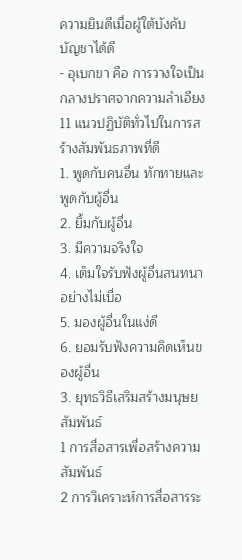ความยินดีเมื่อผู้ใต้บังคับบัญชาได้ดี
- อุเบกขา คือ การวางใจเป็นกลางปราศจากความลำเอียง
11 แนวปฏิบัติทั่วไปในการสร้างสัมพันธภาพที่ดี
1. พูดกับคนอื่น ทักทายและพูดกับผู้อื่น
2. ยิ้มกับผู้อื่น
3. มีความจริงใจ
4. เต็มใจรับฟังผู้อื่นสนทนาอย่างไม่เบื่อ
5. มองผู้อื่นในแง่ดี
6. ยอมรับฟังความคิดเห็นของผู้อื่น
3. ยุทธวิธีเสริมสร้างมนุษยสัมพันธ์
1 การสื่อสารเพื่อสร้างความสัมพันธ์
2 การวิเคราะห์การสื่อสารระ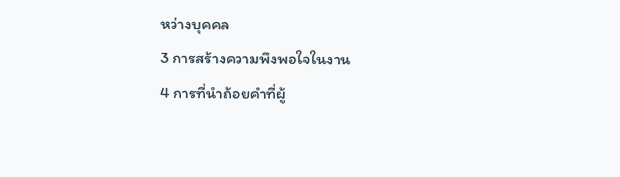หว่างบุคคล
3 การสร้างความพึงพอใจในงาน
4 การที่นำถ้อยคำที่ผู้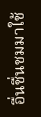อื่นชื่นชมมาใช้